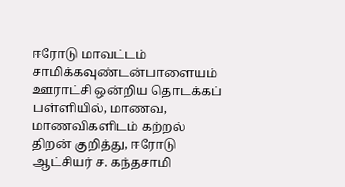ஈரோடு மாவட்டம் சாமிக்கவுண்டன்பாளையம் ஊராட்சி ஒன்றிய தொடக்கப் பள்ளியில், மாணவ, மாணவிகளிடம் கற்றல் திறன் குறித்து, ஈரோடு ஆட்சியர் ச. கந்தசாமி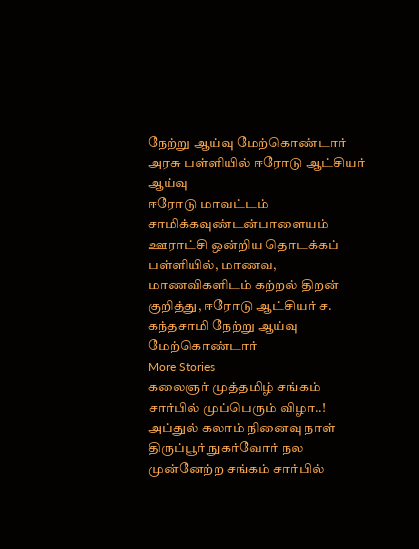நேற்று ஆய்வு மேற்கொண்டார்
அரசு பள்ளியில் ஈரோடு ஆட்சியர் ஆய்வு
ஈரோடு மாவட்டம் சாமிக்கவுண்டன்பாளையம் ஊராட்சி ஒன்றிய தொடக்கப் பள்ளியில், மாணவ, மாணவிகளிடம் கற்றல் திறன் குறித்து, ஈரோடு ஆட்சியர் ச. கந்தசாமி நேற்று ஆய்வு மேற்கொண்டார்
More Stories
கலைஞர் முத்தமிழ் சங்கம் சார்பில் முப்பெரும் விழா..!
அப்துல் கலாம் நினைவு நாள் திருப்பூர் நுகர்வோர் நல முன்னேற்ற சங்கம் சார்பில்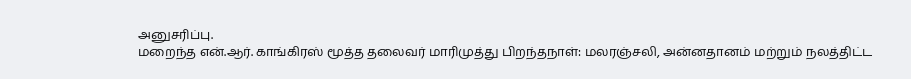அனுசரிப்பு.
மறைந்த என்.ஆர். காங்கிரஸ் மூத்த தலைவர் மாரிமுத்து பிறந்தநாள்: மலரஞ்சலி, அன்னதானம் மற்றும் நலத்திட்ட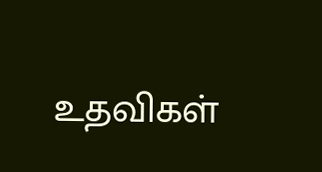உதவிகள்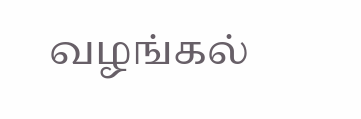வழங்கல்